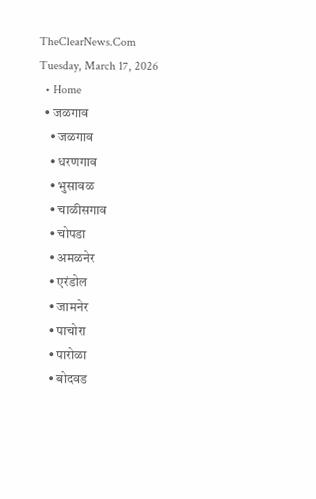TheClearNews.Com
Tuesday, March 17, 2026
  • Home
  • जळगाव
    • जळगाव
    • धरणगाव
    • भुसावळ
    • चाळीसगाव
    • चोपडा
    • अमळनेर
    • एरंडोल
    • जामनेर
    • पाचोरा
    • पारोळा
    • बोदवड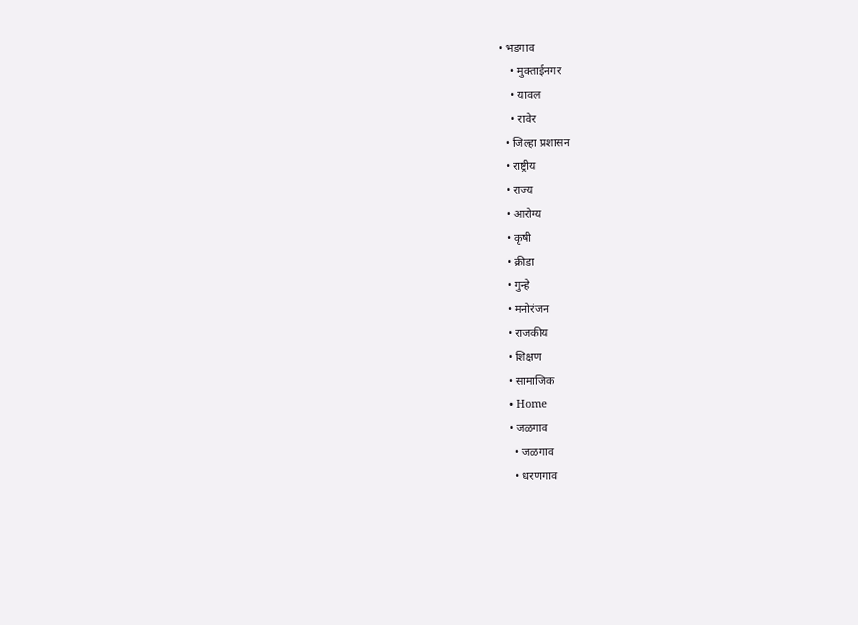• भडगाव
    • मुक्ताईनगर
    • यावल
    • रावेर
  • जिल्हा प्रशासन
  • राष्ट्रीय
  • राज्य
  • आरोग्य
  • कृषी
  • क्रीडा
  • गुन्हे
  • मनोरंजन
  • राजकीय
  • शिक्षण
  • सामाजिक
  • Home
  • जळगाव
    • जळगाव
    • धरणगाव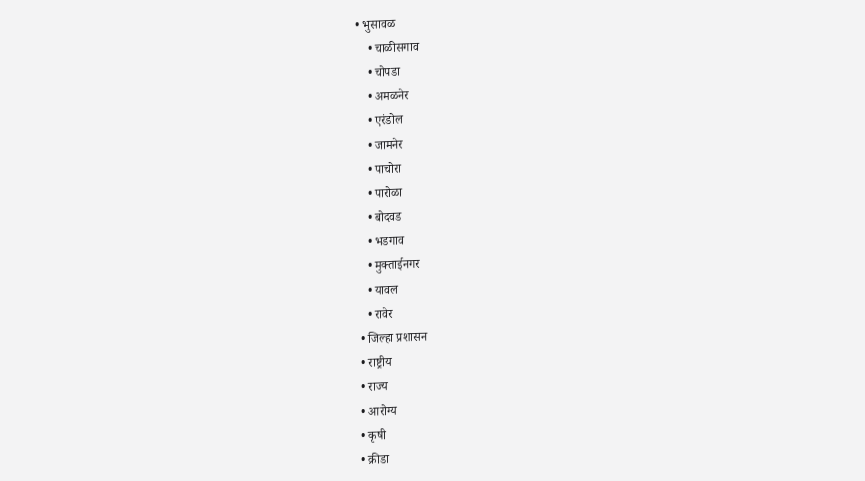• भुसावळ
    • चाळीसगाव
    • चोपडा
    • अमळनेर
    • एरंडोल
    • जामनेर
    • पाचोरा
    • पारोळा
    • बोदवड
    • भडगाव
    • मुक्ताईनगर
    • यावल
    • रावेर
  • जिल्हा प्रशासन
  • राष्ट्रीय
  • राज्य
  • आरोग्य
  • कृषी
  • क्रीडा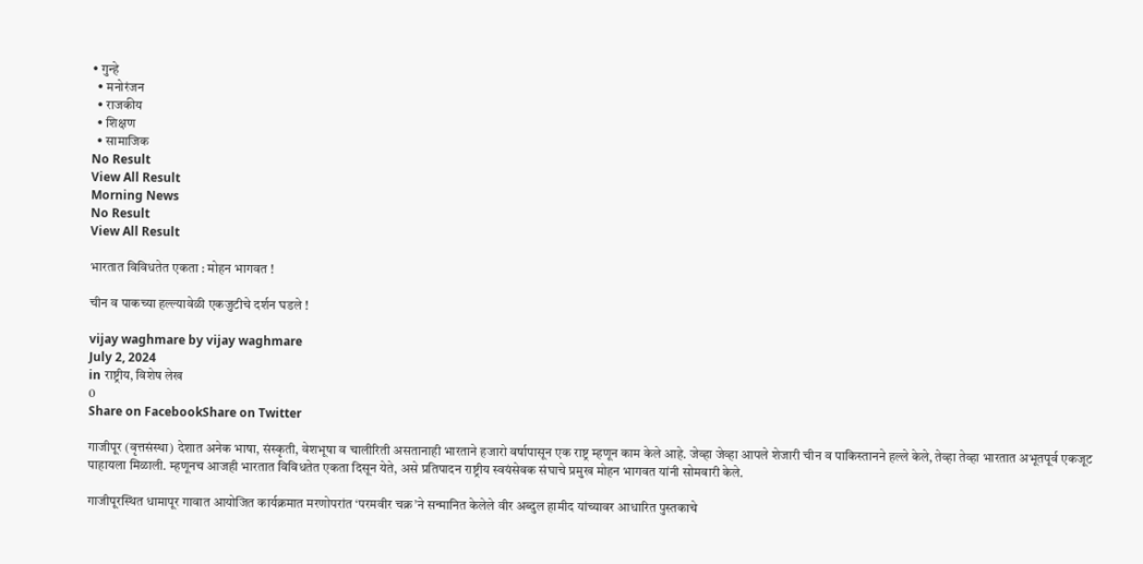• गुन्हे
  • मनोरंजन
  • राजकीय
  • शिक्षण
  • सामाजिक
No Result
View All Result
Morning News
No Result
View All Result

भारतात विविधतेत एकता : मोहन भागवत !

चीन व पाकच्या हल्ल्यावेळी एकजुटीचे दर्शन घडले !

vijay waghmare by vijay waghmare
July 2, 2024
in राष्ट्रीय, विशेष लेख
0
Share on FacebookShare on Twitter

गाजीपूर (वृत्तसंस्था) देशात अनेक भाषा, संस्कृती, वेशभूषा व चालीरिती असतानाही भारताने हजारो वर्षापासून एक राष्ट्र म्हणून काम केले आहे. जेव्हा जेव्हा आपले शेजारी चीन व पाकिस्तानने हल्ले केले, तेव्हा तेव्हा भारतात अभूतपूर्व एकजूट पाहायला मिळाली. म्हणूनच आजही भारतात विविधतेत एकता दिसून येते, असे प्रतिपादन राष्ट्रीय स्वयंसेवक संघाचे प्रमुख मोहन भागवत यांनी सोमवारी केले.

गाजीपूरस्थित धामापूर गावात आयोजित कार्यक्रमात मरणोपरांत ‘परमवीर चक्र’ने सन्मानित केलेले वीर अब्दुल हामीद यांच्यावर आधारित पुस्तकाचे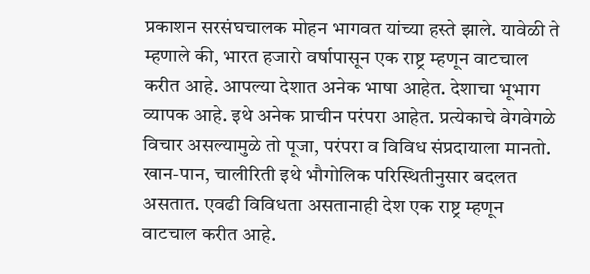प्रकाशन सरसंघचालक मोहन भागवत यांच्या हस्ते झाले. यावेळी ते म्हणाले की, भारत हजारो वर्षापासून एक राष्ट्र म्हणून वाटचाल करीत आहे. आपल्या देशात अनेक भाषा आहेत. देशाचा भूभाग व्यापक आहे. इथे अनेक प्राचीन परंपरा आहेत. प्रत्येकाचे वेगवेगळे विचार असल्यामुळे तो पूजा, परंपरा व विविध संप्रदायाला मानतो. खान-पान, चालीरिती इथे भौगोलिक परिस्थितीनुसार बदलत असतात. एवढी विविधता असतानाही देश एक राष्ट्र म्हणून वाटचाल करीत आहे.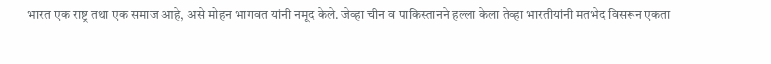भारत एक राष्ट्र तथा एक समाज आहे, असे मोहन भागवत यांनी नमूद केले. जेव्हा चीन व पाकिस्तानने हल्ला केला तेव्हा भारतीयांनी मतभेद विसरून एकता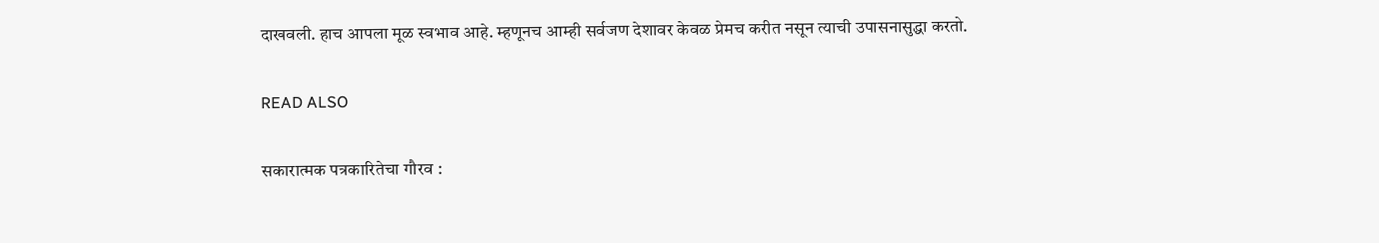दाखवली. हाच आपला मूळ स्वभाव आहे. म्हणूनच आम्ही सर्वजण देशावर केवळ प्रेमच करीत नसून त्याची उपासनासुद्धा करतो.

READ ALSO

सकारात्मक पत्रकारितेचा गौरव :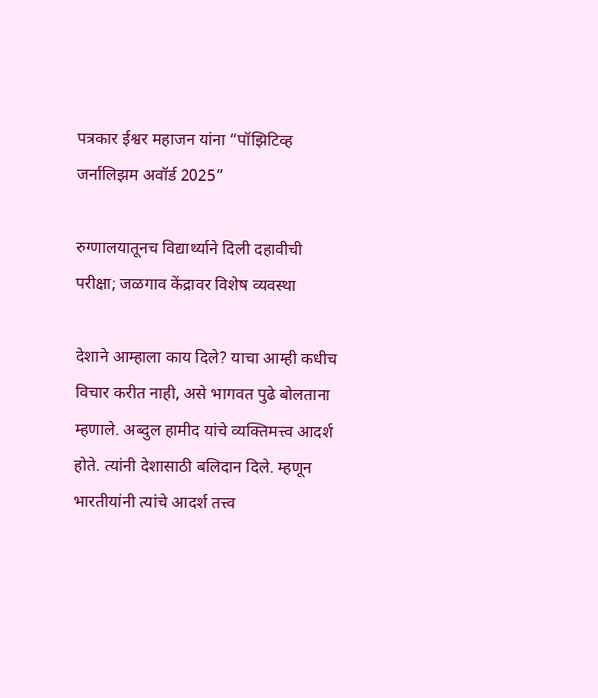पत्रकार ईश्वर महाजन यांना “पॉझिटिव्ह जर्नालिझम अवॉर्ड 2025”

रुग्णालयातूनच विद्यार्थ्याने दिली दहावीची परीक्षा; जळगाव केंद्रावर विशेष व्यवस्था

देशाने आम्हाला काय दिले? याचा आम्ही कधीच विचार करीत नाही, असे भागवत पुढे बोलताना म्हणाले. अब्दुल हामीद यांचे व्यक्तिमत्त्व आदर्श होते. त्यांनी देशासाठी बलिदान दिले. म्हणून भारतीयांनी त्यांचे आदर्श तत्त्व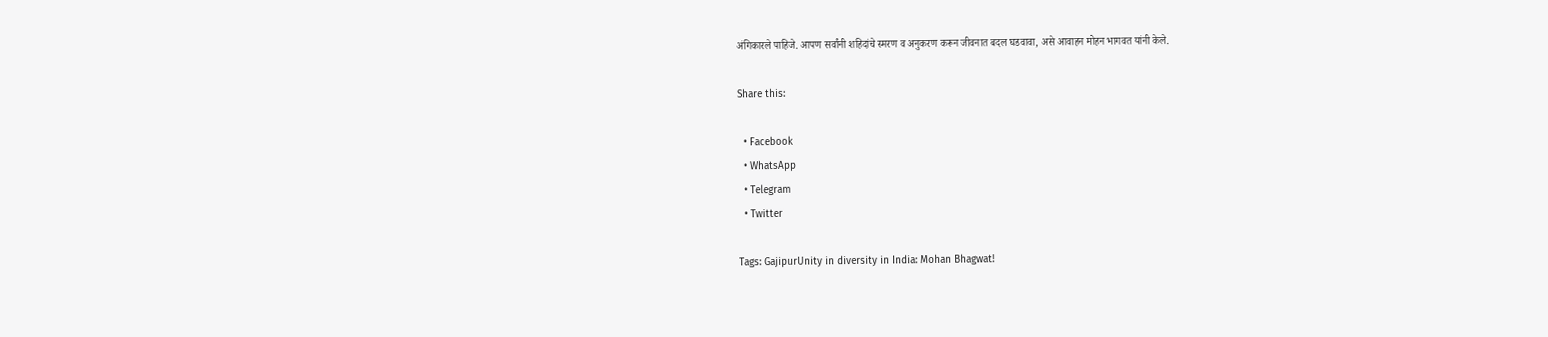अंगिकारले पाहिजे. आपण सर्वांनी शहिदांचे स्मरण व अनुकरण करून जीवनात बदल घडवावा, असे आवाहन मोहन भागवत यांनी केले.

Share this:

  • Facebook
  • WhatsApp
  • Telegram
  • Twitter

Tags: GajipurUnity in diversity in India: Mohan Bhagwat!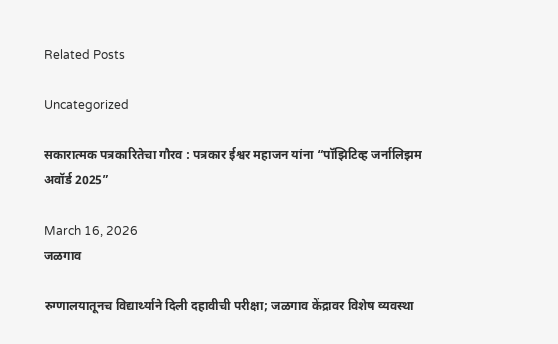Related Posts

Uncategorized

सकारात्मक पत्रकारितेचा गौरव : पत्रकार ईश्वर महाजन यांना “पॉझिटिव्ह जर्नालिझम अवॉर्ड 2025”

March 16, 2026
जळगाव

रुग्णालयातूनच विद्यार्थ्याने दिली दहावीची परीक्षा; जळगाव केंद्रावर विशेष व्यवस्था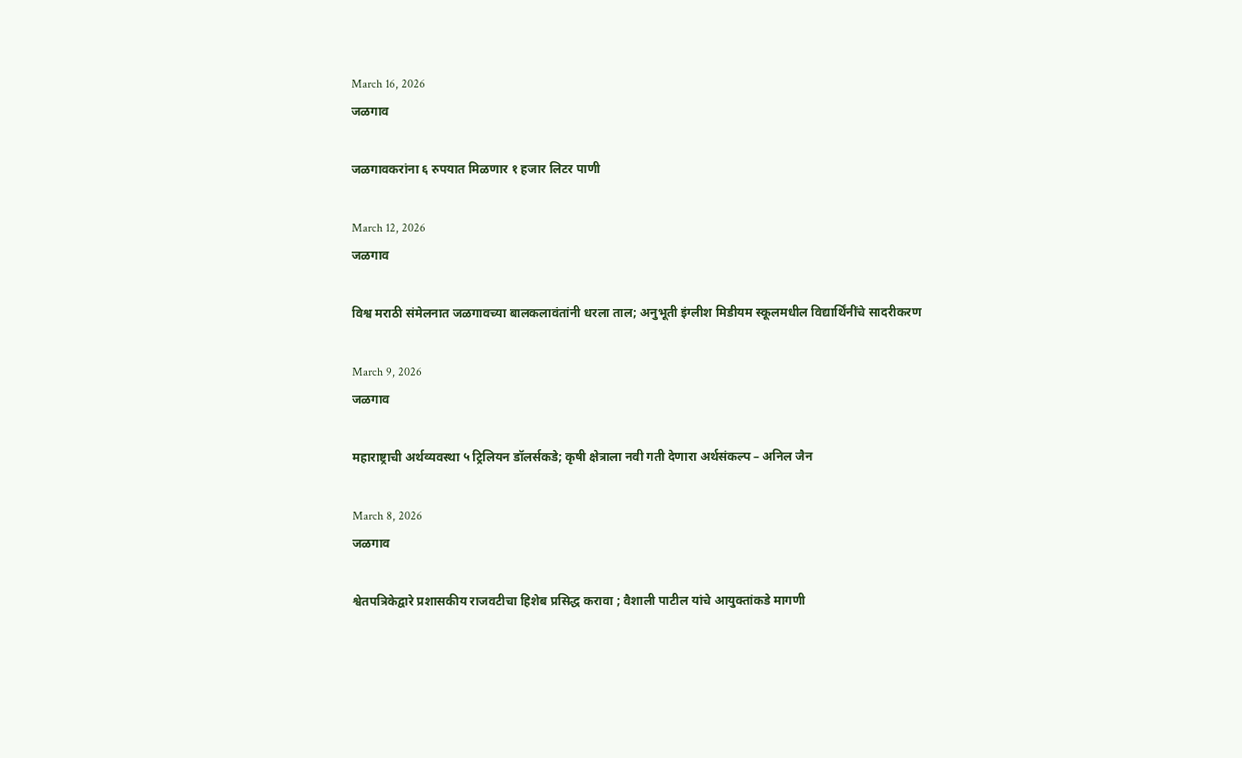March 16, 2026
जळगाव

जळगावकरांना ६ रुपयात मिळणार १ हजार लिटर पाणी

March 12, 2026
जळगाव

विश्व मराठी संमेलनात जळगावच्या बालकलावंतांनी धरला ताल; अनुभूती इंग्लीश मिडीयम स्कूलमधील विद्यार्थिंनींचे सादरीकरण

March 9, 2026
जळगाव

महाराष्ट्राची अर्थव्यवस्था ५ ट्रिलियन डॉलर्सकडे; कृषी क्षेत्राला नवी गती देणारा अर्थसंकल्प – अनिल जैन

March 8, 2026
जळगाव

श्वेतपत्रिकेद्वारे प्रशासकीय राजवटीचा हिशेब प्रसिद्ध करावा ; वैशाली पाटील यांचे आयुक्तांकडे मागणी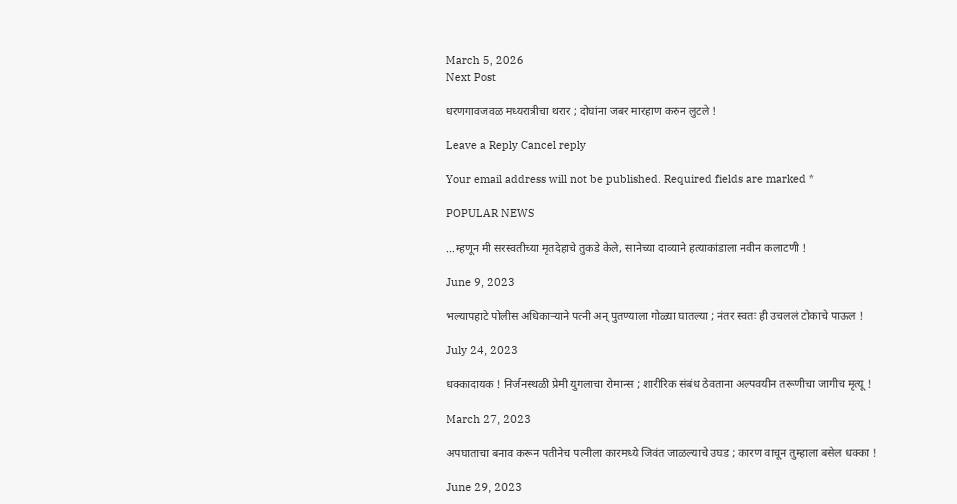March 5, 2026
Next Post

धरणगावजवळ मध्यरात्रीचा थरार ; दोघांना जबर मारहाण करुन लुटले !

Leave a Reply Cancel reply

Your email address will not be published. Required fields are marked *

POPULAR NEWS

…म्हणून मी सरस्वतीच्या मृतदेहाचे तुकडे केले, सानेच्या दाव्याने हत्याकांडाला नवीन कलाटणी !

June 9, 2023

भल्यापहाटे पोलीस अधिकाऱ्याने पत्नी अन् पुतण्याला गोळ्या घातल्या ; नंतर स्वतः ही उचललं टोकाचे पाऊल !

July 24, 2023

धक्कादायक ! निर्जनस्थळी प्रेमी युगलाचा रोमान्स ; शारीरिक संबंध ठेवताना अल्पवयीन तरूणीचा जागीच मृत्यू !

March 27, 2023

अपघाताचा बनाव करून पतीनेच पत्नीला कारमध्ये जिवंत जाळल्याचे उघड ; कारण वाचून तुम्हाला बसेल धक्का !

June 29, 2023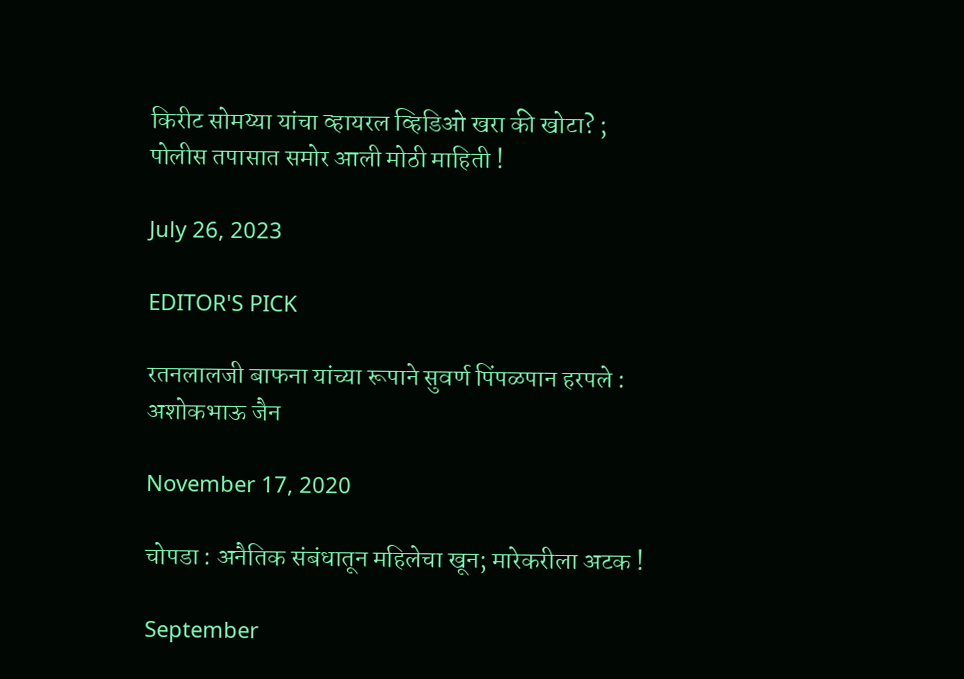किरीट सोमय्या यांचा व्हायरल व्हिडिओ खरा की खोटा? ; पोलीस तपासात समोर आली मोठी माहिती !

July 26, 2023

EDITOR'S PICK

रतनलालजी बाफना यांच्या रूपाने सुवर्ण पिंपळपान हरपले : अशोकभाऊ जैन

November 17, 2020

चोपडा : अनैतिक संबंधातून महिलेचा खून; मारेकरीला अटक !

September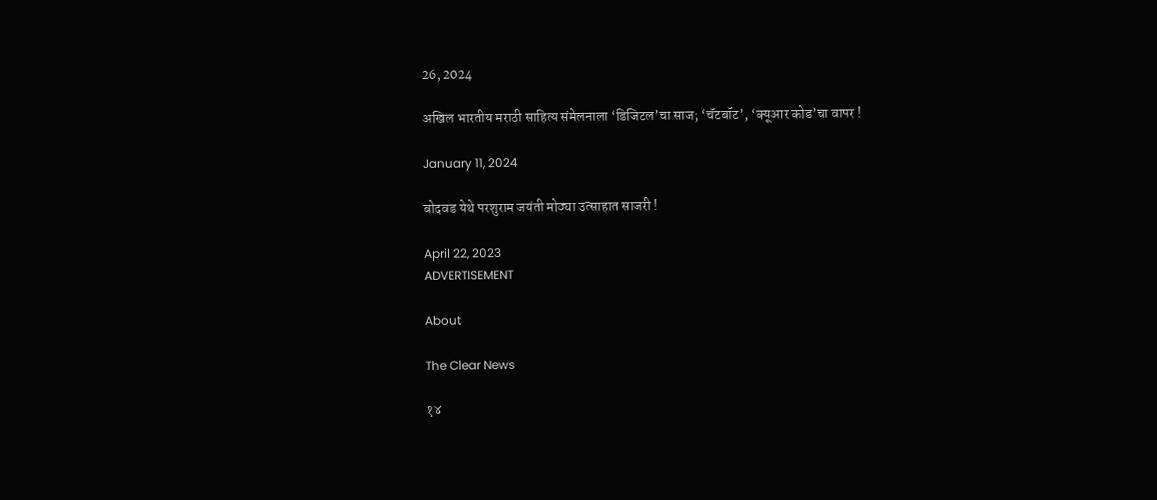26, 2024

अखिल भारतीय मराठी साहित्य संमेलनाला ‘डिजिटल’चा साज; ‘चॅटबॉट’, ‘क्यूआर कोड’चा वापर !

January 11, 2024

बोदवड येथे परशुराम जयंती मोठ्या उत्साहात साजरी !

April 22, 2023
ADVERTISEMENT

About

The Clear News

१४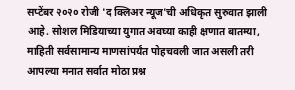सप्टेंबर २०२० रोजी 'द क्लिअर न्यूज'ची अधिकृत सुरुवात झाली आहे. सोशल मिडियाच्या युगात अवघ्या काही क्षणात बातम्या, माहिती सर्वसामान्य माणसांपर्यंत पोहचवली जात असली तरी आपल्या मनात सर्वात मोठा प्रश्न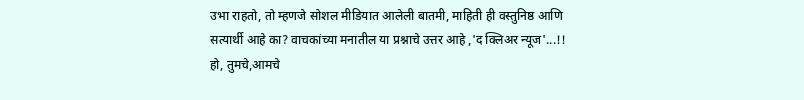उभा राहतो, तो म्हणजे सोशल मीडियात आलेली बातमी, माहिती ही वस्तुनिष्ठ आणि सत्यार्थी आहे का? वाचकांच्या मनातील या प्रश्नाचे उत्तर आहे ,'द क्लिअर न्यूज'...!! हो, तुमचे,आमचे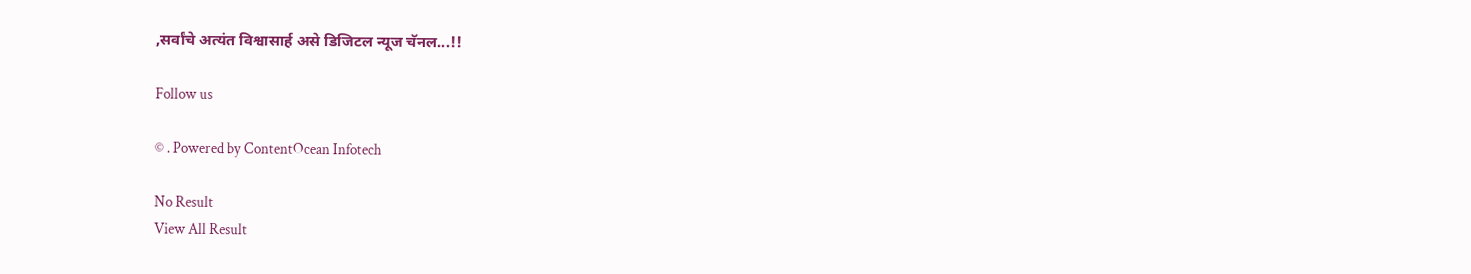,सर्वांचे अत्यंत विश्वासार्ह असे डिजिटल न्यूज चॅनल...!!

Follow us

© . Powered by ContentOcean Infotech

No Result
View All Result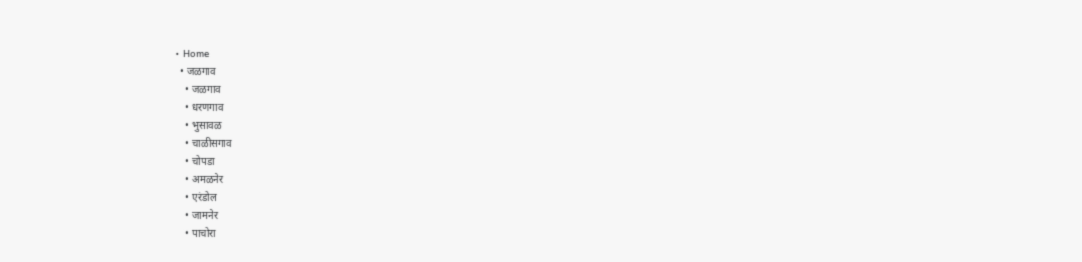• Home
  • जळगाव
    • जळगाव
    • धरणगाव
    • भुसावळ
    • चाळीसगाव
    • चोपडा
    • अमळनेर
    • एरंडोल
    • जामनेर
    • पाचोरा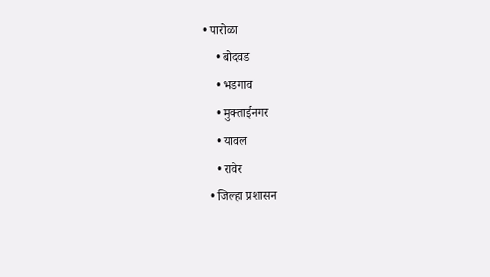• पारोळा
    • बोदवड
    • भडगाव
    • मुक्ताईनगर
    • यावल
    • रावेर
  • जिल्हा प्रशासन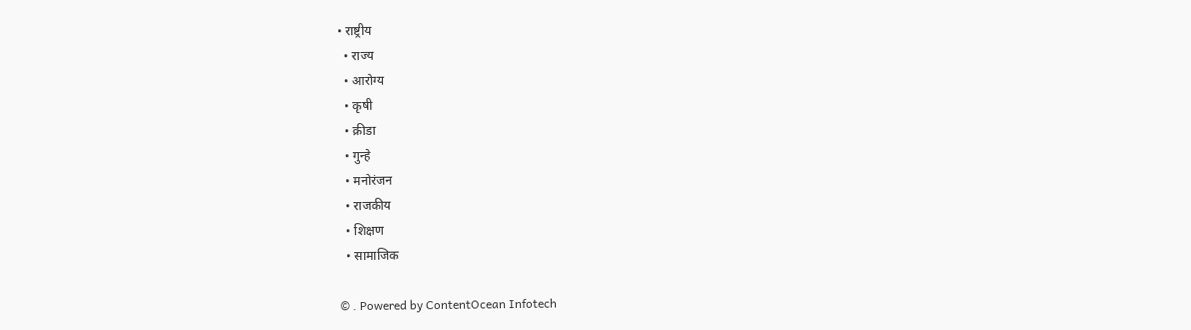• राष्ट्रीय
  • राज्य
  • आरोग्य
  • कृषी
  • क्रीडा
  • गुन्हे
  • मनोरंजन
  • राजकीय
  • शिक्षण
  • सामाजिक

© . Powered by ContentOcean Infotech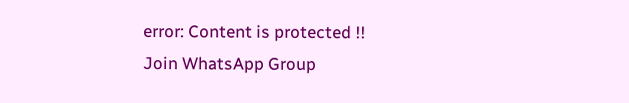error: Content is protected !!
Join WhatsApp Group